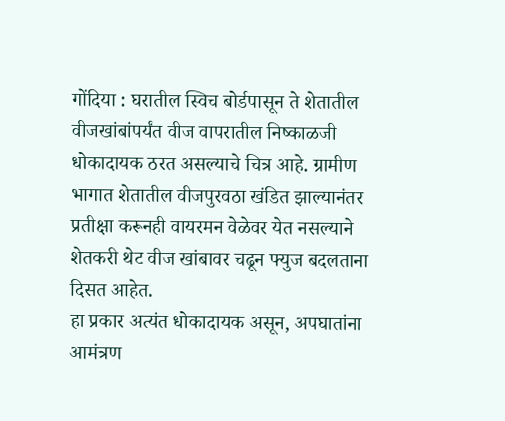गोंदिया : घरातील स्विच बोर्डपासून ते शेतातील वीजखांबांपर्यंत वीज वापरातील निष्काळजी धोकादायक ठरत असल्याचे चित्र आहे. ग्रामीण भागात शेतातील वीजपुरवठा खंडित झाल्यानंतर प्रतीक्षा करूनही वायरमन वेळेवर येत नसल्याने शेतकरी थेट वीज खांबावर चढून फ्युज बदलताना दिसत आहेत.
हा प्रकार अत्यंत धोकादायक असून, अपघातांना आमंत्रण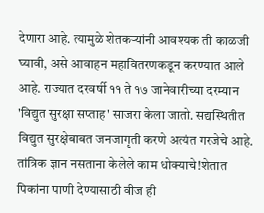देणारा आहे. त्यामुळे शेतकऱ्यांनी आवश्यक ती काळजी घ्यावी, असे आवाहन महावितरणकडून करण्यात आले आहे. राज्यात दरवर्षी ११ ते १७ जानेवारीच्या दरम्यान 'विद्युत सुरक्षा सप्ताह' साजरा केला जातो. सद्यस्थितीत विद्युत सुरक्षेबाबत जनजागृती करणे अत्यंत गरजेचे आहे.
तांत्रिक ज्ञान नसताना केलेले काम धोक्याचे!शेतात पिकांना पाणी देण्यासाठी वीज ही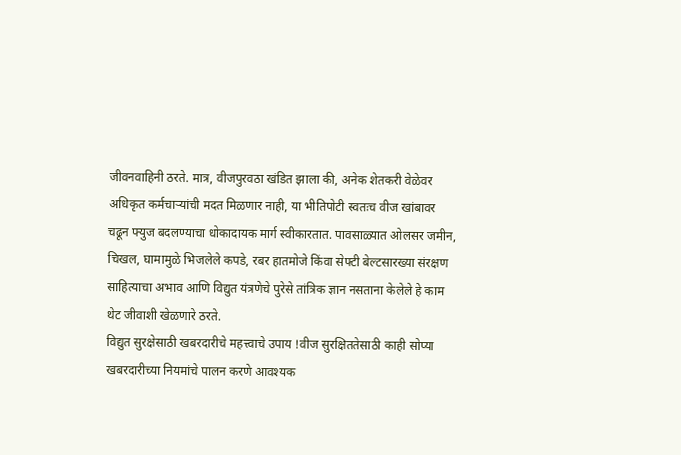जीवनवाहिनी ठरते. मात्र, वीजपुरवठा खंडित झाला की, अनेक शेतकरी वेळेवर अधिकृत कर्मचाऱ्यांची मदत मिळणार नाही, या भीतिपोटी स्वतःच वीज खांबावर चढून फ्युज बदलण्याचा धोकादायक मार्ग स्वीकारतात. पावसाळ्यात ओलसर जमीन, चिखल, घामामुळे भिजलेले कपडे, रबर हातमोजे किंवा सेफ्टी बेल्टसारख्या संरक्षण साहित्याचा अभाव आणि विद्युत यंत्रणेचे पुरेसे तांत्रिक ज्ञान नसताना केलेले हे काम थेट जीवाशी खेळणारे ठरते.
विद्युत सुरक्षेसाठी खबरदारीचे महत्त्वाचे उपाय !वीज सुरक्षिततेसाठी काही सोप्या खबरदारीच्या नियमांचे पालन करणे आवश्यक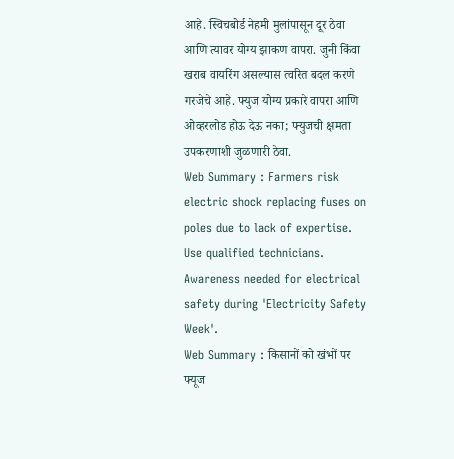आहे. स्विचबोर्ड नेहमी मुलांपासून दूर ठेवा आणि त्यावर योग्य झाकण वापरा. जुनी किंवा खराब वायरिंग असल्यास त्वरित बदल करणे गरजेचे आहे. फ्युज योग्य प्रकारे वापरा आणि ओव्हरलोड होऊ देऊ नका; फ्युजची क्षमता उपकरणाशी जुळणारी ठेवा.
Web Summary : Farmers risk electric shock replacing fuses on poles due to lack of expertise. Use qualified technicians. Awareness needed for electrical safety during 'Electricity Safety Week'.
Web Summary : किसानों को खंभों पर फ्यूज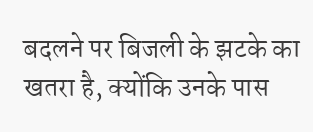बदलने पर बिजली के झटके का खतरा है, क्योंकि उनके पास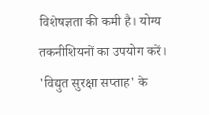विशेषज्ञता की कमी है। योग्य तकनीशियनों का उपयोग करें। 'विद्युत सुरक्षा सप्ताह' के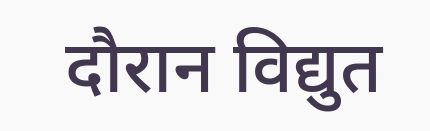दौरान विद्युत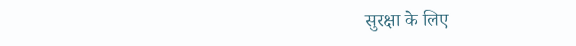सुरक्षा के लिए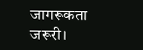जागरूकता जरूरी।